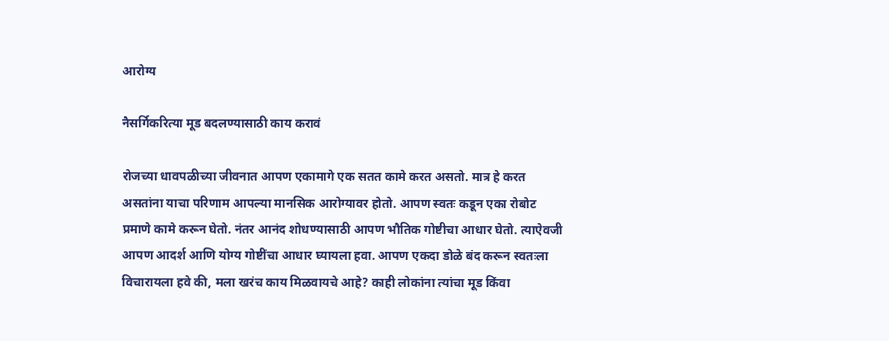आरोग्य

नैसर्गिकरित्या मूड बदलण्यासाठी काय करावं

रोजच्या धावपळीच्या जीवनात आपण एकामागे एक सतत कामे करत असतो. मात्र हे करत असतांना याचा परिणाम आपल्या मानसिक आरोग्यावर होतो. आपण स्वतः कडून एका रोबोट प्रमाणे कामे करून घेतो. नंतर आनंद शोधण्यासाठी आपण भौतिक गोष्टीचा आधार घेतो. त्याऐवजी आपण आदर्श आणि योग्य गोष्टींचा आधार घ्यायला हवा. आपण एकदा डोळे बंद करून स्वतःला विचारायला हवे की, मला खरंच काय मिळवायचे आहे? काही लोकांना त्यांचा मूड किंवा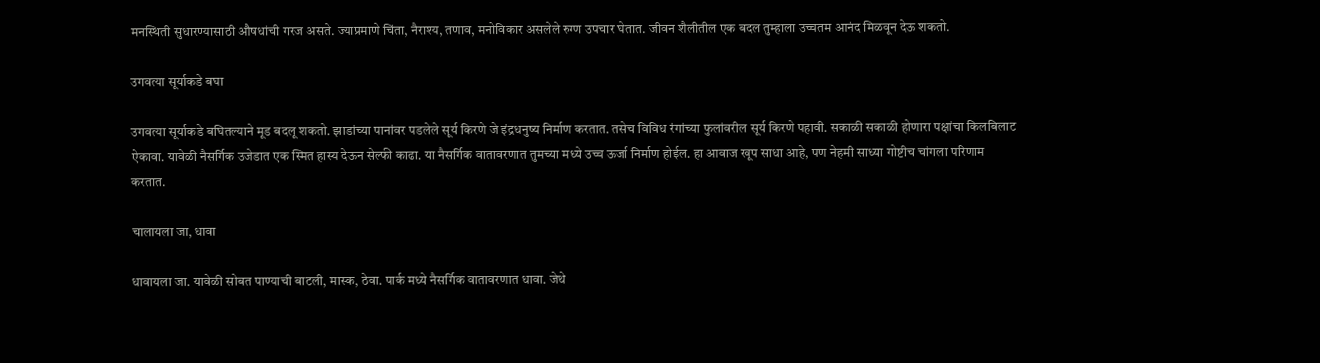मनस्थिती सुधारण्यासाठी औषधांची गरज असते. ज्याप्रमाणे चिंता, नैराश्य, तणाव, मनोविकार असलेले रुग्ण उपचार घेतात. जीवन शैलीतील एक बदल तुम्हाला उच्चतम आनंद मिळवून देऊ शकतो.

उगवत्या सूर्याकडे बघा

उगवत्या सूर्याकडे बघितल्याने मूड बदलू शकतो. झाडांच्या पानांवर पडलेले सूर्य किरणे जे इंद्रधनुष्य निर्माण करतात. तसेच विविध रंगांच्या फुलांवरील सूर्य किरणे पहावी. सकाळी सकाळी होणारा पक्षांचा किलबिलाट ऐकावा. यावेळी नैसर्गिक उजेडात एक स्मित हास्य देऊन सेल्फी काढा. या नैसर्गिक वातावरणात तुमच्या मध्ये उच्च ऊर्जा निर्माण होईल. हा आवाज खूप साधा आहे, पण नेहमी साध्या गोष्टीच चांगला परिणाम करतात.

चालायला जा, धावा

धावायला जा. यावेळी सोबत पाण्याची बाटली, मास्क, ठेवा. पार्क मध्ये नैसर्गिक वातावरणात धावा. जेथे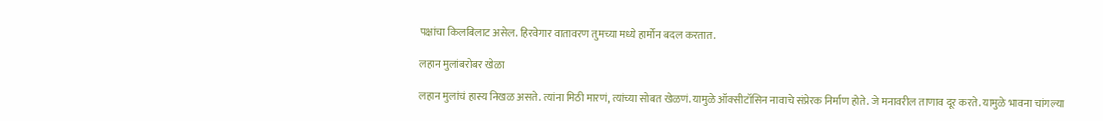पक्षांचा किलबिलाट असेल. हिरवेगार वातावरण तुमच्या मध्ये हार्मोन बदल करतात.

लहान मुलांबरोबर खेळा

लहान मुलांचं हास्य निखळ असते. त्यांना मिठी मारणं, त्यांच्या सोबत खेळणं. यामुळे ऑक्सीटॉसिन नावाचे संप्रेरक निर्माण होते. जे मनावरील ताणाव दूर करते. यामुळे भावना चांगल्या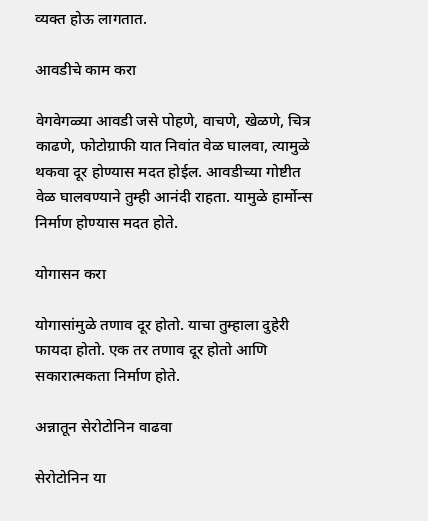व्यक्त होऊ लागतात.

आवडीचे काम करा

वेगवेगळ्या आवडी जसे पोहणे, वाचणे, खेळणे, चित्र काढणे, फोटोग्राफी यात निवांत वेळ घालवा, त्यामुळे थकवा दूर होण्यास मदत होईल. आवडीच्या गोष्टीत वेळ घालवण्याने तुम्ही आनंदी राहता. यामुळे हार्मोन्स निर्माण होण्यास मदत होते.

योगासन करा

योगासांमुळे तणाव दूर होतो. याचा तुम्हाला दुहेरी फायदा होतो. एक तर तणाव दूर होतो आणि सकारात्मकता निर्माण होते.

अन्नातून सेरोटोनिन वाढवा

सेरोटोनिन या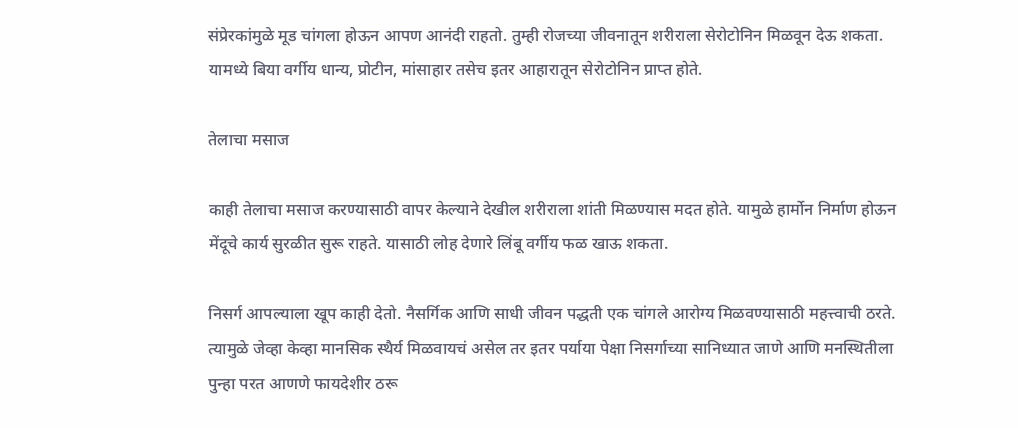संप्रेरकांमुळे मूड चांगला होऊन आपण आनंदी राहतो. तुम्ही रोजच्या जीवनातून शरीराला सेरोटोनिन मिळवून देऊ शकता. यामध्ये बिया वर्गीय धान्य, प्रोटीन, मांसाहार तसेच इतर आहारातून सेरोटोनिन प्राप्त होते.

तेलाचा मसाज

काही तेलाचा मसाज करण्यासाठी वापर केल्याने देखील शरीराला शांती मिळण्यास मदत होते. यामुळे हार्मोन निर्माण होऊन मेंदूचे कार्य सुरळीत सुरू राहते. यासाठी लोह देणारे लिंबू वर्गीय फळ खाऊ शकता.

निसर्ग आपल्याला खूप काही देतो. नैसर्गिक आणि साधी जीवन पद्धती एक चांगले आरोग्य मिळवण्यासाठी महत्त्वाची ठरते. त्यामुळे जेव्हा केव्हा मानसिक स्थैर्य मिळवायचं असेल तर इतर पर्याया पेक्षा निसर्गाच्या सानिध्यात जाणे आणि मनस्थितीला पुन्हा परत आणणे फायदेशीर ठरू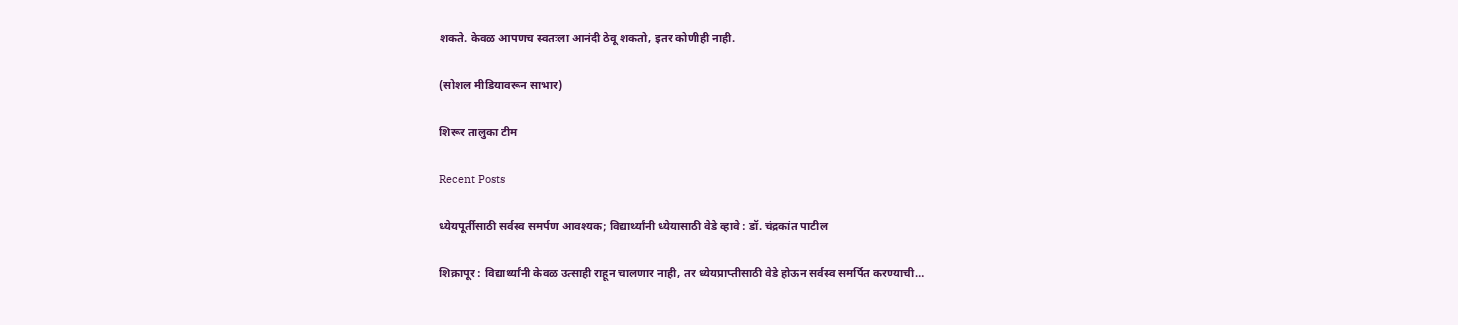शकते. केवळ आपणच स्वतःला आनंदी ठेवू शकतो, इतर कोणीही नाही.

(सोशल मीडियावरून साभार)

शिरूर तालुका टीम

Recent Posts

ध्येयपूर्तीसाठी सर्वस्व समर्पण आवश्यक; विद्यार्थ्यांनी ध्येयासाठी वेडे व्हावे : डॉ. चंद्रकांत पाटील

शिक्रापूर : विद्यार्थ्यांनी केवळ उत्साही राहून चालणार नाही, तर ध्येयप्राप्तीसाठी वेडे होऊन सर्वस्व समर्पित करण्याची…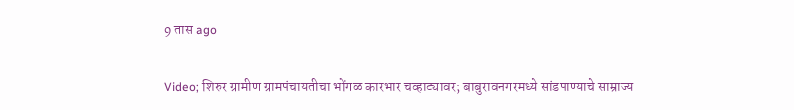9 तास ago

Video; शिरुर ग्रामीण ग्रामपंचायतीचा भोंगळ कारभार चव्हाट्यावर; बाबुरावनगरमध्ये सांडपाण्याचे साम्राज्य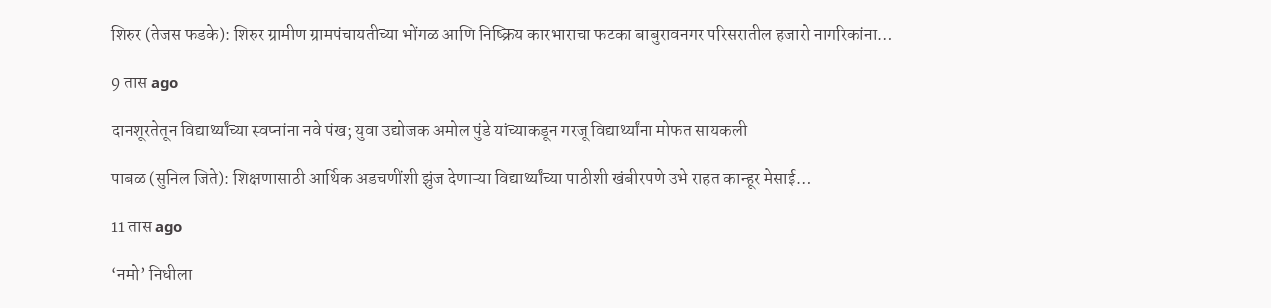शिरुर (तेजस फडके): शिरुर ग्रामीण ग्रामपंचायतीच्या भोंगळ आणि निष्क्रिय कारभाराचा फटका बाबुरावनगर परिसरातील हजारो नागरिकांना…

9 तास ago

दानशूरतेतून विद्यार्थ्यांच्या स्वप्नांना नवे पंख; युवा उद्योजक अमोल पुंडे यांच्याकडून गरजू विद्यार्थ्यांना मोफत सायकली

पाबळ (सुनिल जिते): शिक्षणासाठी आर्थिक अडचणींशी झुंज देणाऱ्या विद्यार्थ्यांच्या पाठीशी खंबीरपणे उभे राहत कान्हूर मेसाई…

11 तास ago

‘नमो’ निधीला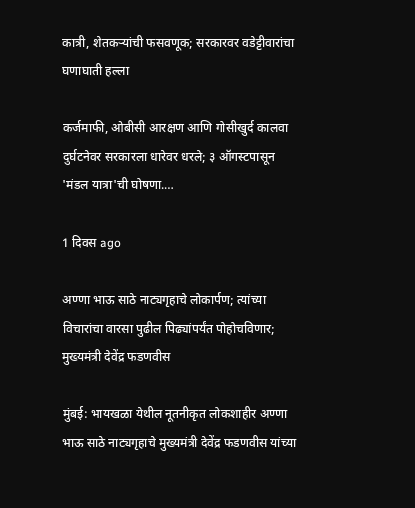कात्री, शेतकऱ्यांची फसवणूक; सरकारवर वडेट्टीवारांचा घणाघाती हल्ला

कर्जमाफी, ओबीसी आरक्षण आणि गोसीखुर्द कालवा दुर्घटनेवर सरकारला धारेवर धरले; ३ ऑगस्टपासून 'मंडल यात्रा'ची घोषणा.…

1 दिवस ago

अण्णा भाऊ साठे नाट्यगृहाचे लोकार्पण; त्यांच्या विचारांचा वारसा पुढील पिढ्यांपर्यंत पोहोचविणार; मुख्यमंत्री देवेंद्र फडणवीस

मुंबई: भायखळा येथील नूतनीकृत लोकशाहीर अण्णा भाऊ साठे नाट्यगृहाचे मुख्यमंत्री देवेंद्र फडणवीस यांच्या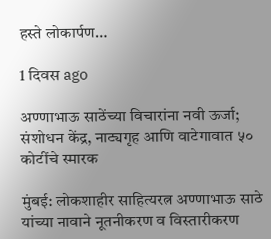हस्ते लोकार्पण…

1 दिवस ago

अण्णाभाऊ साठेंच्या विचारांना नवी ऊर्जा; संशोधन केंद्र, नाट्यगृह आणि वाटेगावात ५० कोटींचे स्मारक

मुंबई: लोकशाहीर साहित्यरत्न अण्णाभाऊ साठे यांच्या नावाने नूतनीकरण व विस्तारीकरण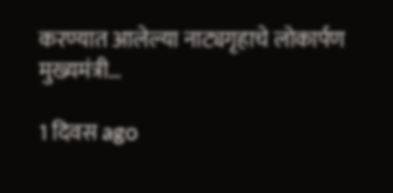करण्यात आलेल्या नाट्यगृहाचे लोकार्पण मुख्यमंत्री…

1 दिवस ago